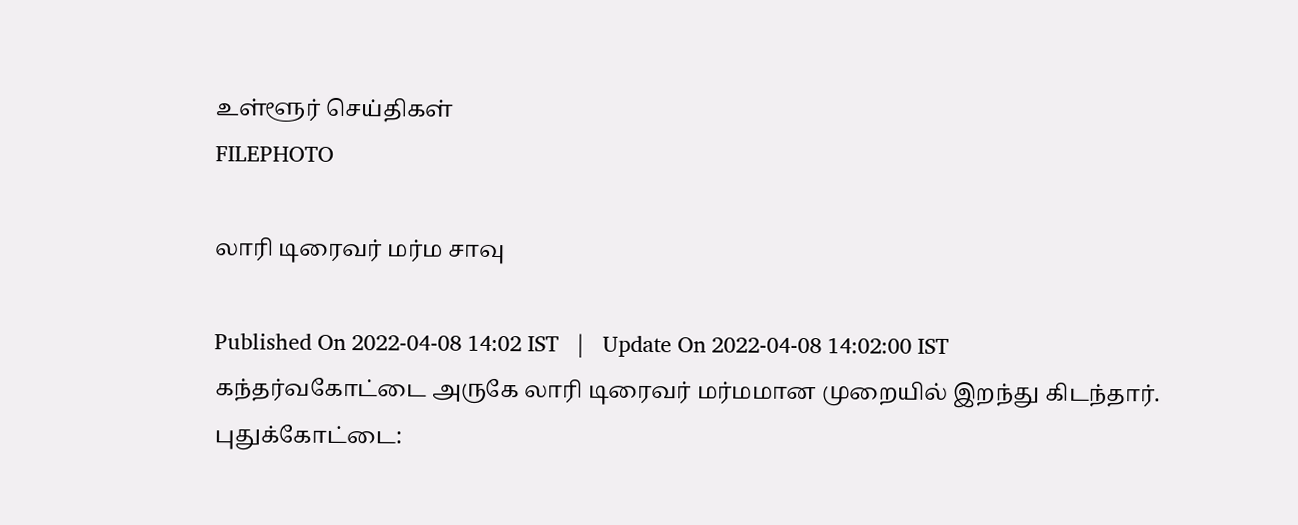உள்ளூர் செய்திகள்
FILEPHOTO

லாரி டிரைவர் மர்ம சாவு

Published On 2022-04-08 14:02 IST   |   Update On 2022-04-08 14:02:00 IST
கந்தர்வகோட்டை அருகே லாரி டிரைவர் மர்மமான முறையில் இறந்து கிடந்தார்.
புதுக்கோட்டை: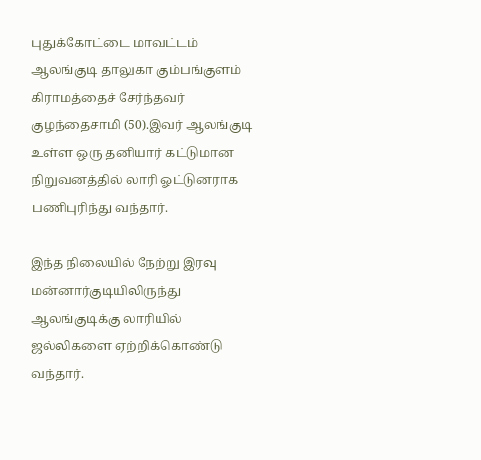புதுக்கோட்டை மாவட்டம் ஆலங்குடி தாலுகா கும்பங்குளம் கிராமத்தைச் சேர்ந்தவர் குழந்தைசாமி (50).இவர் ஆலங்குடி உள்ள ஒரு தனியார் கட்டுமான நிறுவனத்தில் லாரி ஓட்டுனராக பணிபுரிந்து வந்தார்.

இந்த நிலையில் நேற்று இரவு மன்னார்குடியிலிருந்து ஆலங்குடிக்கு லாரியில் ஜல்லிகளை ஏற்றிக்கொண்டு வந்தார்.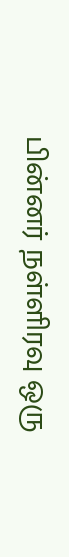பின்னர் நள்ளிரவு ஒரு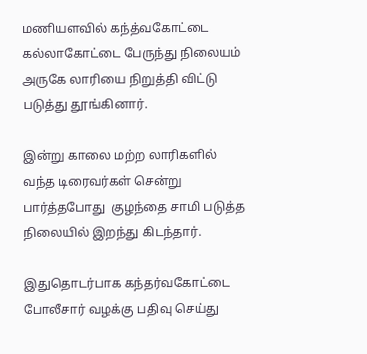மணியளவில் கந்த்வகோட்டை கல்லாகோட்டை பேருந்து நிலையம் அருகே லாரியை நிறுத்தி விட்டு படுத்து தூங்கினார்.

இன்று காலை மற்ற லாரிகளில் வந்த டிரைவர்கள் சென்று பார்த்தபோது  குழந்தை சாமி படுத்த நிலையில் இறந்து கிடந்தார்.

இதுதொடர்பாக கந்தர்வகோட்டை போலீசார் வழக்கு பதிவு செய்து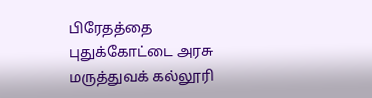பிரேதத்தை புதுக்கோட்டை அரசு மருத்துவக் கல்லூரி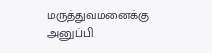மருத்துவமனைக்கு அனுப்பி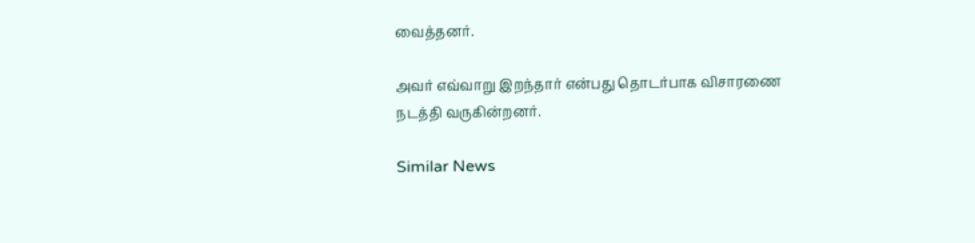வைத்தனர்.

அவர் எவ்வாறு இறந்தார் என்பது தொடர்பாக விசாரணை நடத்தி வருகின்றனர்.

Similar News